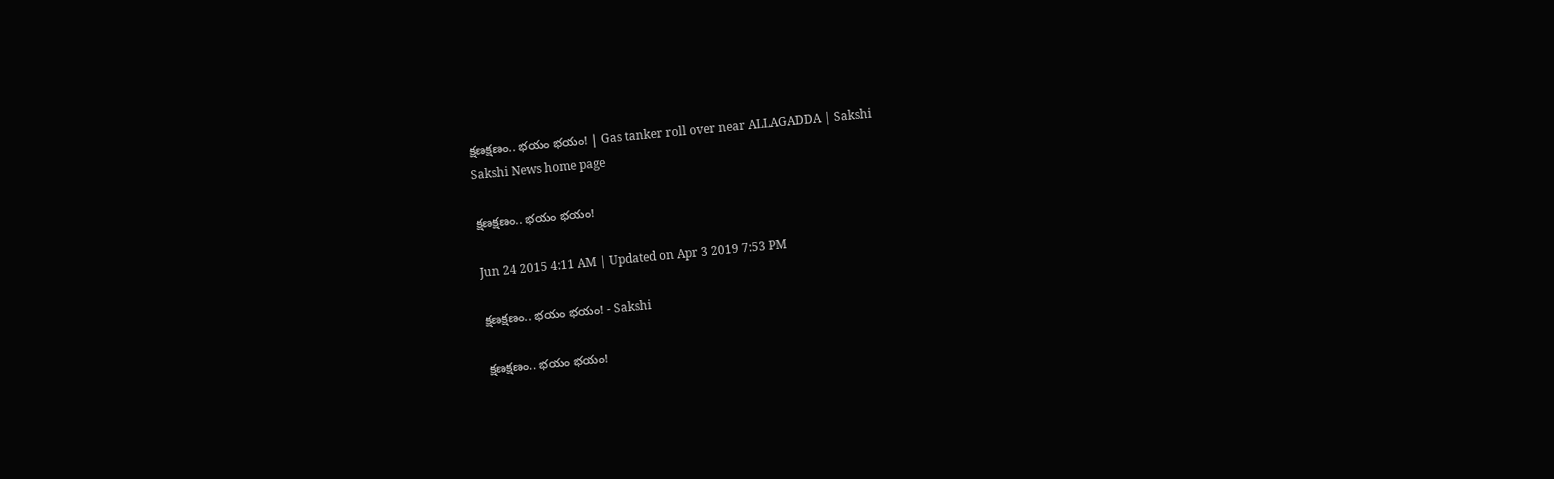క్షణక్షణం.. భయం భయం! | Gas tanker roll over near ALLAGADDA | Sakshi
Sakshi News home page

క్షణక్షణం.. భయం భయం!

Jun 24 2015 4:11 AM | Updated on Apr 3 2019 7:53 PM

క్షణక్షణం.. భయం భయం! - Sakshi

క్షణక్షణం.. భయం భయం!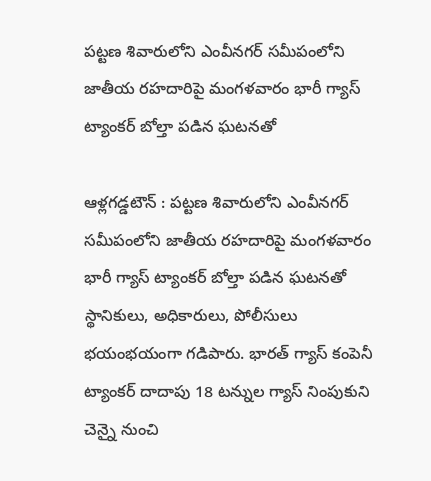పట్టణ శివారులోని ఎంవీనగర్ సమీపంలోని జాతీయ రహదారిపై మంగళవారం భారీ గ్యాస్ ట్యాంకర్ బోల్తా పడిన ఘటనతో

ఆళ్లగడ్డటౌన్ : పట్టణ శివారులోని ఎంవీనగర్ సమీపంలోని జాతీయ రహదారిపై మంగళవారం భారీ గ్యాస్ ట్యాంకర్ బోల్తా పడిన ఘటనతో స్థానికులు, అధికారులు, పోలీసులు భయంభయంగా గడిపారు. భారత్ గ్యాస్ కంపెనీ ట్యాంకర్ దాదాపు 18 టన్నుల గ్యాస్ నింపుకుని చెన్నై నుంచి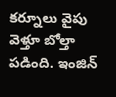కర్నూలు వైపు వెళ్తూ బోల్తా పడింది. ఇంజిన్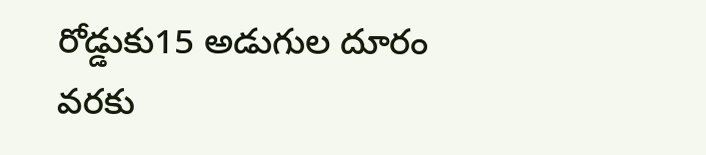రోడ్డుకు15 అడుగుల దూరం వరకు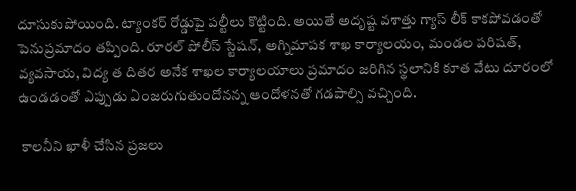దూసుకుపోయింది. ట్యాంకర్ రోడ్డుపై పల్టీలు కొట్టింది. అయితే అదృష్ట వశాత్తు గ్యాస్ లీక్ కాకపోవడంతో పెనుప్రమాదం తప్పింది. రూరల్ పోలీస్ స్టేషన్, అగ్నిమాపక శాఖ కార్యాలయం, మండల పరిషత్, వ్యవసాయ, విద్య త దితర అనేక శాఖల కార్యాలయాలు ప్రమాదం జరిగిన స్థలానికి కూత వేటు దూరంలో ఉండడంతో ఎప్పుడు ఏంజరుగుతుందోనన్న ఆందోళనతో గడపాల్సి వచ్చింది.

 కాలనీని ఖాళీ చేసిన ప్రజలు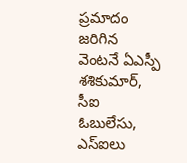ప్రమాదం జరిగిన వెంటనే ఏఎస్పీ శశికుమార్, సీఐ ఓబులేసు, ఎస్‌ఐలు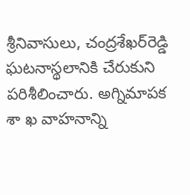శ్రీనివాసులు, చంద్రశేఖర్‌రెడ్డి ఘటనాస్థలానికి చేరుకుని పరిశీలించారు. అగ్నిమాపక శా ఖ వాహనాన్ని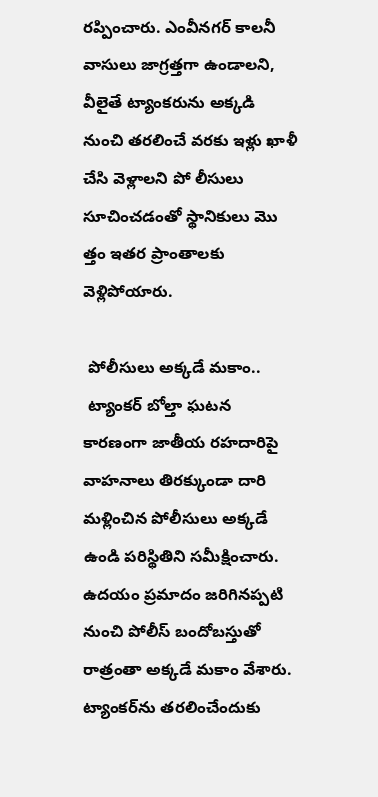రప్పించారు. ఎంవీనగర్ కాలనీ వాసులు జాగ్రత్తగా ఉండాలని, వీలైతే ట్యాంకరును అక్కడి నుంచి తరలించే వరకు ఇళ్లు ఖాళీ చేసి వెళ్లాలని పో లీసులు సూచించడంతో స్థానికులు మొ త్తం ఇతర ప్రాంతాలకు వెళ్లిపోయారు.

 పోలీసులు అక్కడే మకాం..
 ట్యాంకర్ బోల్తా ఘటన కారణంగా జాతీయ రహదారిపై వాహనాలు తిరక్కుండా దారి మళ్లించిన పోలీసులు అక్కడే ఉండి పరిస్థితిని సమీక్షించారు. ఉదయం ప్రమాదం జరిగినప్పటి నుంచి పోలీస్ బందోబస్తుతో రాత్రంతా అక్కడే మకాం వేశారు. ట్యాంకర్‌ను తరలించేందుకు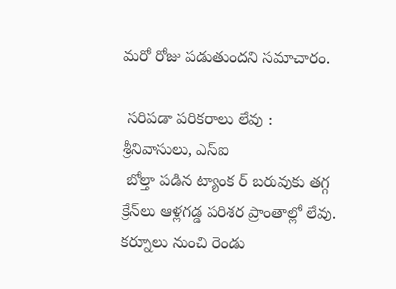మరో రోజు పడుతుందని సమాచారం.

 సరిపడా పరికరాలు లేవు :  శ్రీనివాసులు, ఎస్‌ఐ
 బోల్తా పడిన ట్యాంక ర్ బరువుకు తగ్గ క్రేన్‌లు ఆళ్లగడ్డ పరిశర ప్రాంతాల్లో లేవు. కర్నూలు నుంచి రెండు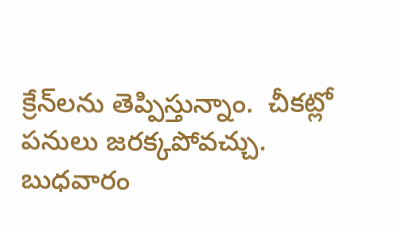క్రేన్‌లను తెప్పిస్తున్నాం.  చీకట్లో పనులు జరక్కపోవచ్చు. బుధవారం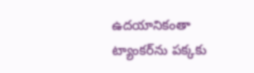ఉదయానికంతా ట్యాంకర్‌ను పక్కకు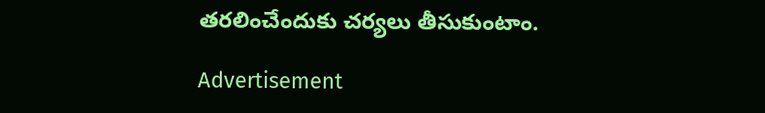తరలించేందుకు చర్యలు తీసుకుంటాం.

Advertisement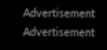Advertisement
Advertisement